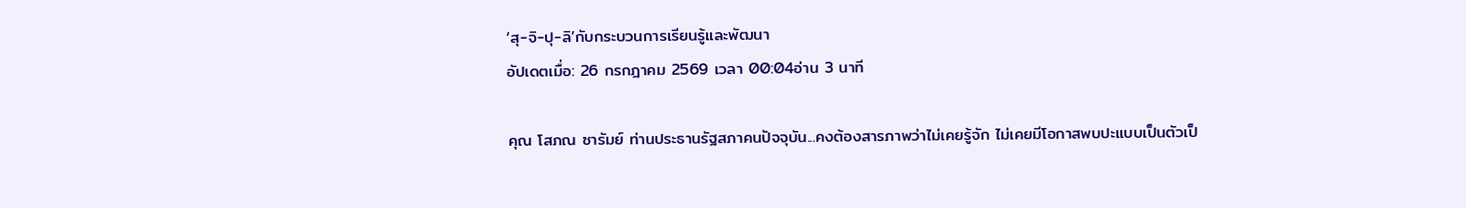‘สุ-จิ-ปุ-ลิ’กับกระบวนการเรียนรู้และพัฒนา
อัปเดตเมื่อ: 26 กรกฎาคม 2569 เวลา 00:04อ่าน 3 นาที

คุณ โสภณ ซารัมย์ ท่านประธานรัฐสภาคนปัจจุบัน...คงต้องสารภาพว่าไม่เคยรู้จัก ไม่เคยมีโอกาสพบปะแบบเป็นตัวเป็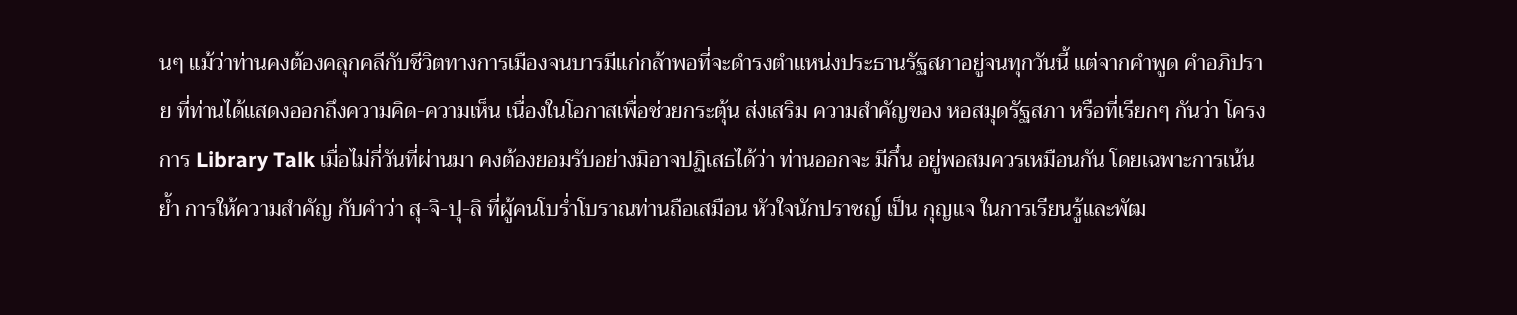นๆ แม้ว่าท่านคงต้องคลุกคลีกับชีวิตทางการเมืองจนบารมีแก่กล้าพอที่จะดำรงตำแหน่งประธานรัฐสภาอยู่จนทุกวันนี้ แต่จากคำพูด คำอภิปราย ที่ท่านได้แสดงออกถึงความคิด-ความเห็น เนื่องในโอกาสเพื่อช่วยกระตุ้น ส่งเสริม ความสำคัญของ หอสมุดรัฐสภา หรือที่เรียกๆ กันว่า โครงการ Library Talk เมื่อไม่กี่วันที่ผ่านมา คงต้องยอมรับอย่างมิอาจปฏิเสธได้ว่า ท่านออกจะ มีกึ๋น อยู่พอสมควรเหมือนกัน โดยเฉพาะการเน้นย้ำ การให้ความสำคัญ กับคำว่า สุ-จิ-ปุ-ลิ ที่ผู้คนโบร่ำโบราณท่านถือเสมือน หัวใจนักปราชญ์ เป็น กุญแจ ในการเรียนรู้และพัฒ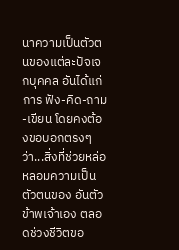นาความเป็นตัวตนของแต่ละปัจเจกบุคคล อันได้แก่การ ฟัง-คิด-ถาม-เขียน โดยคงต้องขอบอกตรงๆ ว่า...สิ่งที่ช่วยหล่อหลอมความเป็นตัวตนของ อันตัวข้าพเจ้าเอง ตลอดช่วงชีวิตขอ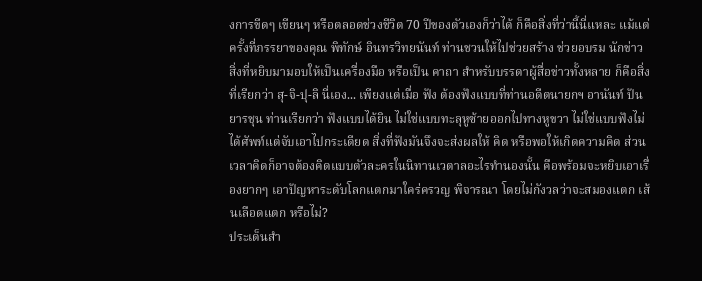งการขีดๆ เขียนๆ หรือตลอดช่วงชีวิต 70 ปีของตัวเองก็ว่าได้ ก็คือสิ่งที่ว่านี้นี่แหละ แม้แต่ครั้งที่ภรรยาของคุณ พิทักษ์ อินทรวิทยนันท์ ท่านชวนให้ไปช่วยสร้าง ช่วยอบรม นักข่าว สิ่งที่หยิบมามอบให้เป็นเครื่องมือ หรือเป็น คาถา สำหรับบรรดาผู้สื่อข่าวทั้งหลาย ก็คือสิ่งที่เรียกว่า สุ-จิ-ปุ-ลิ นี่เอง... เพียงแต่เมื่อ ฟัง ต้องฟังแบบที่ท่านอดีตนายกฯ อานันท์ ปันยารชุน ท่านเรียกว่า ฟังแบบได้ยิน ไม่ใช่แบบทะลุหูซ้ายออกไปทางหูขวา ไม่ใช่แบบฟังไม่ได้ศัพท์แต่จับเอาไปกระเดียด สิ่งที่ฟังมันจึงจะส่งผลให้ คิด หรือพอให้เกิดความคิด ส่วนเวลาคิดก็อาจต้องคิดแบบตัวละครในนิทานเวตาลอะไรทำนองนั้น คือพร้อมจะหยิบเอาเรื่องยากๆ เอาปัญหาระดับโลกแตกมาใคร่ครวญ พิจารณา โดยไม่กังวลว่าจะสมองแตก เส้นเลือดแตก หรือไม่?
ประเด็นสำ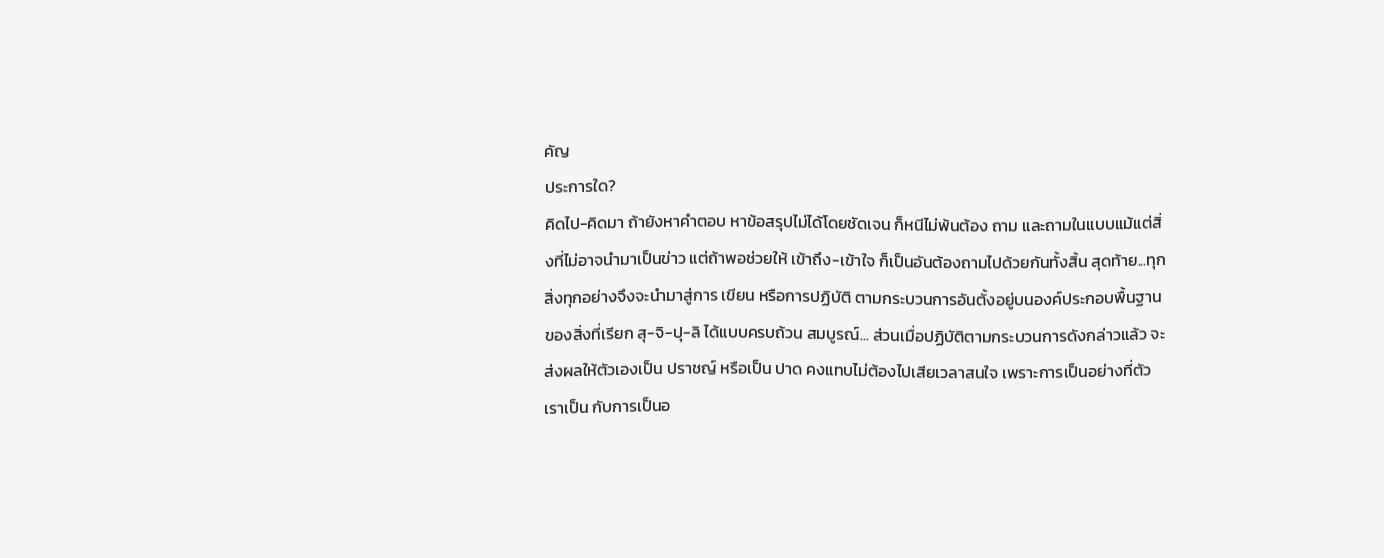คัญ
ประการใด?
คิดไป-คิดมา ถ้ายังหาคำตอบ หาข้อสรุปไม่ได้โดยชัดเจน ก็หนีไม่พ้นต้อง ถาม และถามในแบบแม้แต่สิ่งที่ไม่อาจนำมาเป็นข่าว แต่ถ้าพอช่วยให้ เข้าถึง-เข้าใจ ก็เป็นอันต้องถามไปด้วยกันทั้งสิ้น สุดท้าย...ทุกสิ่งทุกอย่างจึงจะนำมาสู่การ เขียน หรือการปฏิบัติ ตามกระบวนการอันตั้งอยู่บนองค์ประกอบพื้นฐานของสิ่งที่เรียก สุ-จิ-ปุ-ลิ ได้แบบครบถ้วน สมบูรณ์... ส่วนเมื่อปฏิบัติตามกระบวนการดังกล่าวแล้ว จะส่งผลให้ตัวเองเป็น ปราชญ์ หรือเป็น ปาด คงแทบไม่ต้องไปเสียเวลาสนใจ เพราะการเป็นอย่างที่ตัวเราเป็น กับการเป็นอ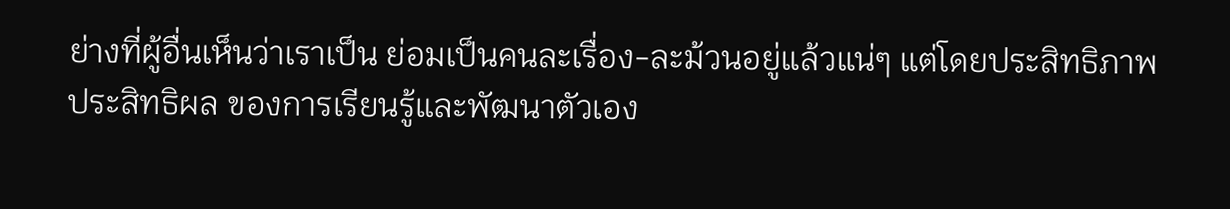ย่างที่ผู้อื่นเห็นว่าเราเป็น ย่อมเป็นคนละเรื่อง-ละม้วนอยู่แล้วแน่ๆ แต่โดยประสิทธิภาพ ประสิทธิผล ของการเรียนรู้และพัฒนาตัวเอง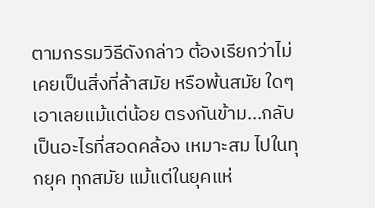ตามกรรมวิธีดังกล่าว ต้องเรียกว่าไม่เคยเป็นสิ่งที่ล้าสมัย หรือพ้นสมัย ใดๆ เอาเลยแม้แต่น้อย ตรงกันข้าม...กลับเป็นอะไรที่สอดคล้อง เหมาะสม ไปในทุกยุค ทุกสมัย แม้แต่ในยุคแห่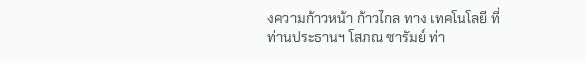งความก้าวหน้า ก้าวไกล ทาง เทคโนโลยี ที่ท่านประธานฯ โสภณ ซารัมย์ ท่า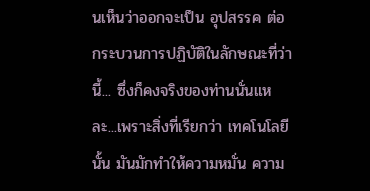นเห็นว่าออกจะเป็น อุปสรรค ต่อกระบวนการปฏิบัติในลักษณะที่ว่านี้... ซึ่งก็คงจริงของท่านนั่นแหละ...เพราะสิ่งที่เรียกว่า เทคโนโลยี นั้น มันมักทำให้ความหมั่น ความ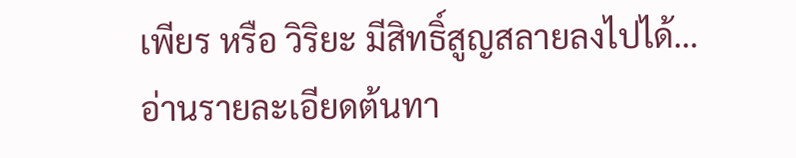เพียร หรือ วิริยะ มีสิทธิ์สูญสลายลงไปได้…
อ่านรายละเอียดต้นทา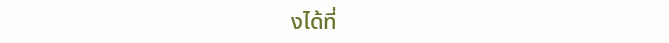งได้ที่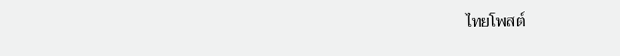ไทยโพสต์